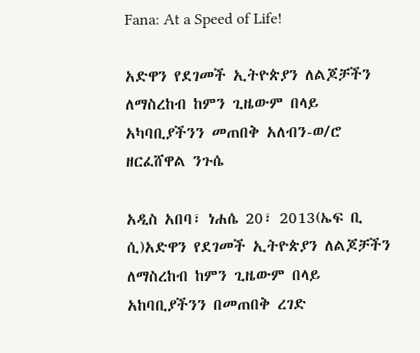Fana: At a Speed of Life!

አድዋን የደገመች ኢትዮጵያን ለልጆቻችን ለማስረከብ ከምን ጊዜውም በላይ አካባቢያችንን መጠበቅ አለብን-ወ/ሮ ዘርፈሸዋል ንጉሴ

አዲስ አበባ፣ ነሐሴ 20፣ 2013(ኤፍ ቢ ሲ)አድዋን የደገመች ኢትዮጵያን ለልጆቻችን ለማስረከብ ከምን ጊዜውም በላይ አከባቢያችንን በመጠበቅ ረገድ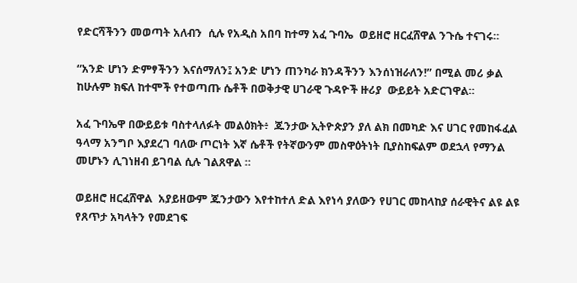የድርሻችንን መወጣት አለብን  ሲሉ የአዲስ አበባ ከተማ አፈ ጉባኤ  ወይዘሮ ዘርፈሸዋል ንጉሴ ተናገሩ።

“አንድ ሆነን ድምፃችንን እናሰማለን፤ አንድ ሆነን ጠንካራ ክንዳችንን እንሰነዝራለን!” በሚል መሪ ቃል ከሁሉም ክፍለ ከተሞች የተወጣጡ ሴቶች በወቅታዊ ሀገራዊ ጉዳዮች ዙሪያ  ውይይት አድርገዋል።

አፈ ጉባኤዋ በውይይቱ ባስተላለፉት መልዕክት፥  ጁንታው ኢትዮጵያን ያለ ልክ በመካድ እና ሀገር የመከፋፈል ዓላማ አንግቦ እያደረገ ባለው ጦርነት እኛ ሴቶች የትኛውንም መስዋዕትነት ቢያስከፍልም ወደኋላ የማንል መሆኑን ሊገነዘብ ይገባል ሲሉ ገልጸዋል ።

ወይዘሮ ዘርፈሸዋል  አያይዘውም ጁንታውን እየተከተለ ድል እየነሳ ያለውን የሀገር መከላከያ ሰራዊትና ልዩ ልዩ የጸጥታ አካላትን የመደገፍ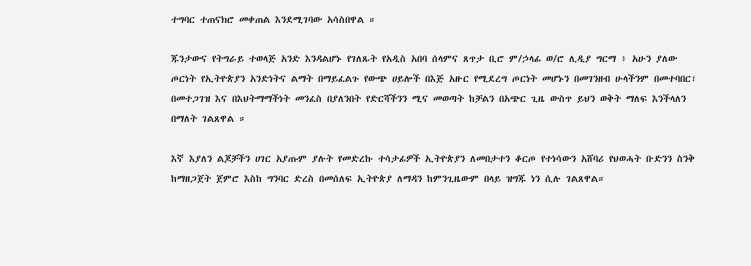ተግባር ተጠናክሮ መቀጠል እንደሚገባው አሳስበዋል ።

ጁንታውና የትግራይ ተወላጅ አንድ እንዳልሆኑ የገለጹት የአዲስ አበባ ሰላምና ጸጥታ ቢሮ ም/ኃላፊ ወ/ሮ ሊዲያ ግርማ ፥ አሁን ያለው ጦርነት የኢትዮጵያን አንድነትና ልማት በማይፈልጉ የውጭ ሀይሎች በእጅ አዙር የሚደረግ ጦርነት መሆኑን በመገንዘብ ሁላችንም በመተባበር፣ በመተጋገዝ እና በእህትማማችነት መንፈስ በያለንበት የድርሻችንን ሚና መወጣት ከቻልን በአጭር ጊዜ ውስጥ ይህን ወቅት ማለፍ እንችላለን በማለት ገልጸዋል ።

እኛ እያለን ልጆቻችን ሀገር አያጡም ያሉት የመድረኩ ተሳታፊዎች ኢትዮጵያን ለመበታተን ቆርጦ የተነሳውን አሸባሪ የህወሓት ቡድንን ስንቅ ከማዘጋጀት ጀምሮ እስከ ግንባር ድረስ በመሰለፍ ኢትዮጵያ ለማዳን ከምንጊዜውም በላይ ዝግጁ ነን ሲሉ ገልጸዋል።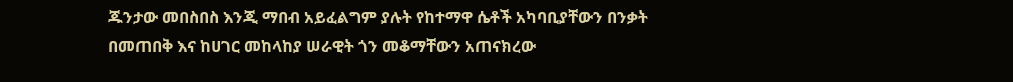ጁንታው መበስበስ እንጂ ማበብ አይፈልግም ያሉት የከተማዋ ሴቶች አካባቢያቸውን በንቃት በመጠበቅ እና ከሀገር መከላከያ ሠራዊት ጎን መቆማቸውን አጠናክረው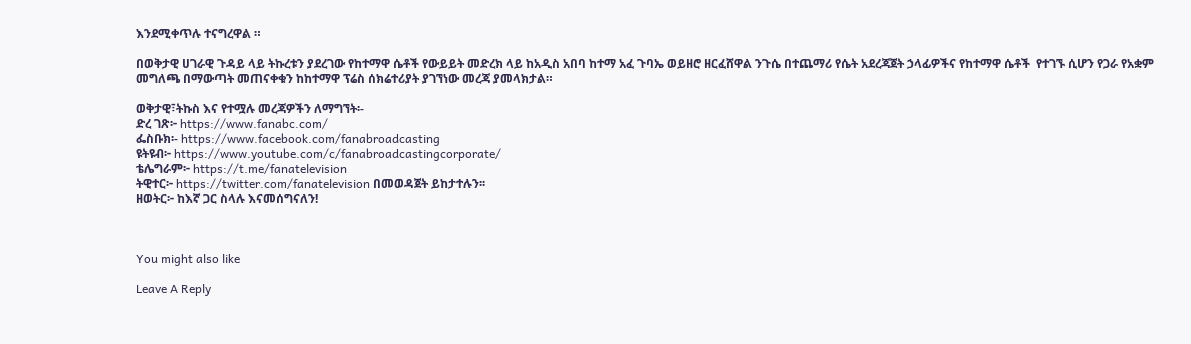እንደሚቀጥሉ ተናግረዋል ።

በወቅታዊ ሀገራዊ ጉዳይ ላይ ትኩረቱን ያደረገው የከተማዋ ሴቶች የውይይት መድረክ ላይ ከአዲስ አበባ ከተማ አፈ ጉባኤ ወይዘሮ ዘርፈሸዋል ንጉሴ በተጨማሪ የሴት አደረጃጀት ኃላፊዎችና የከተማዋ ሴቶች  የተገኙ ሲሆን የጋራ የአቋም መግለጫ በማውጣት መጠናቀቁን ከከተማዋ ፕሬስ ሰክሬተሪያት ያገኘነው መረጃ ያመላክታል።

ወቅታዊ፣ትኩስ እና የተሟሉ መረጃዎችን ለማግኘት፡-
ድረ ገጽ፦ https://www.fanabc.com/
ፌስቡክ፡- https://www.facebook.com/fanabroadcasting
ዩትዩብ፦ https://www.youtube.com/c/fanabroadcastingcorporate/
ቴሌግራም፦ https://t.me/fanatelevision
ትዊተር፦ https://twitter.com/fanatelevision በመወዳጀት ይከታተሉን፡፡
ዘወትር፦ ከእኛ ጋር ስላሉ እናመሰግናለን!



You might also like

Leave A Reply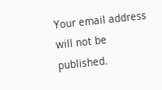Your email address will not be published.